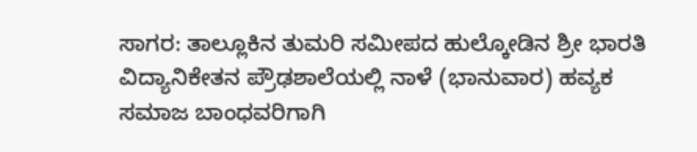ಸಾಗರ: ತಾಲ್ಲೂಕಿನ ತುಮರಿ ಸಮೀಪದ ಹುಲ್ಕೋಡಿನ ಶ್ರೀ ಭಾರತಿ ವಿದ್ಯಾನಿಕೇತನ ಪ್ರೌಢಶಾಲೆಯಲ್ಲಿ ನಾಳೆ (ಭಾನುವಾರ) ಹವ್ಯಕ ಸಮಾಜ ಬಾಂಧವರಿಗಾಗಿ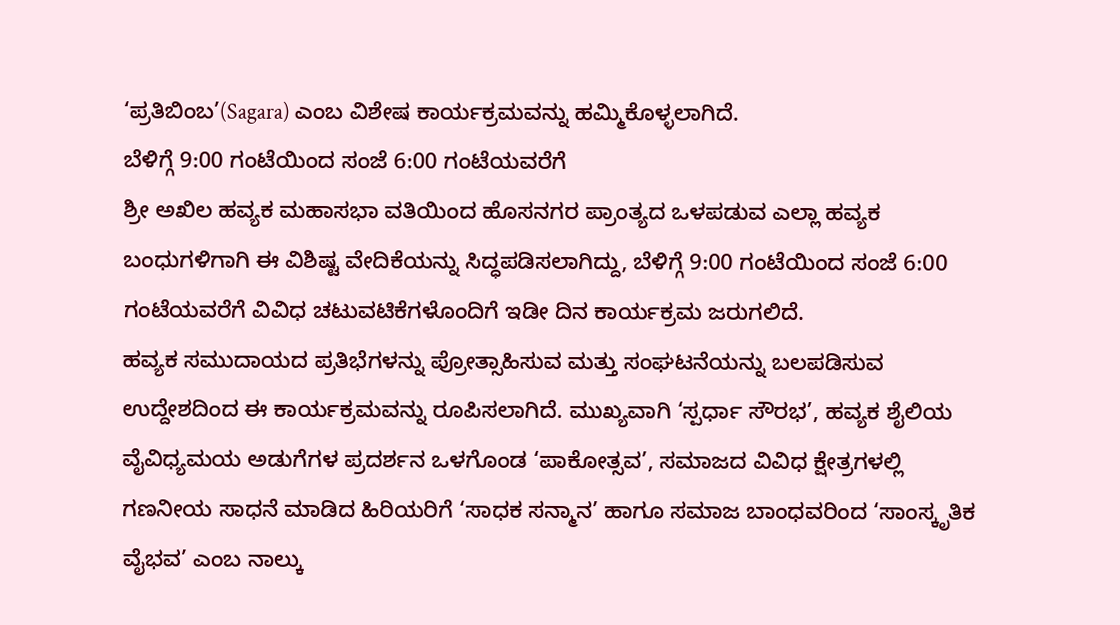‘ಪ್ರತಿಬಿಂಬ’(Sagara) ಎಂಬ ವಿಶೇಷ ಕಾರ್ಯಕ್ರಮವನ್ನು ಹಮ್ಮಿಕೊಳ್ಳಲಾಗಿದೆ.
ಬೆಳಿಗ್ಗೆ 9:00 ಗಂಟೆಯಿಂದ ಸಂಜೆ 6:00 ಗಂಟೆಯವರೆಗೆ
ಶ್ರೀ ಅಖಿಲ ಹವ್ಯಕ ಮಹಾಸಭಾ ವತಿಯಿಂದ ಹೊಸನಗರ ಪ್ರಾಂತ್ಯದ ಒಳಪಡುವ ಎಲ್ಲಾ ಹವ್ಯಕ ಬಂಧುಗಳಿಗಾಗಿ ಈ ವಿಶಿಷ್ಟ ವೇದಿಕೆಯನ್ನು ಸಿದ್ಧಪಡಿಸಲಾಗಿದ್ದು, ಬೆಳಿಗ್ಗೆ 9:00 ಗಂಟೆಯಿಂದ ಸಂಜೆ 6:00 ಗಂಟೆಯವರೆಗೆ ವಿವಿಧ ಚಟುವಟಿಕೆಗಳೊಂದಿಗೆ ಇಡೀ ದಿನ ಕಾರ್ಯಕ್ರಮ ಜರುಗಲಿದೆ.
ಹವ್ಯಕ ಸಮುದಾಯದ ಪ್ರತಿಭೆಗಳನ್ನು ಪ್ರೋತ್ಸಾಹಿಸುವ ಮತ್ತು ಸಂಘಟನೆಯನ್ನು ಬಲಪಡಿಸುವ ಉದ್ದೇಶದಿಂದ ಈ ಕಾರ್ಯಕ್ರಮವನ್ನು ರೂಪಿಸಲಾಗಿದೆ. ಮುಖ್ಯವಾಗಿ ‘ಸ್ಪರ್ಧಾ ಸೌರಭ’, ಹವ್ಯಕ ಶೈಲಿಯ ವೈವಿಧ್ಯಮಯ ಅಡುಗೆಗಳ ಪ್ರದರ್ಶನ ಒಳಗೊಂಡ ‘ಪಾಕೋತ್ಸವ’, ಸಮಾಜದ ವಿವಿಧ ಕ್ಷೇತ್ರಗಳಲ್ಲಿ ಗಣನೀಯ ಸಾಧನೆ ಮಾಡಿದ ಹಿರಿಯರಿಗೆ ‘ಸಾಧಕ ಸನ್ಮಾನ’ ಹಾಗೂ ಸಮಾಜ ಬಾಂಧವರಿಂದ ‘ಸಾಂಸ್ಕೃತಿಕ ವೈಭವ’ ಎಂಬ ನಾಲ್ಕು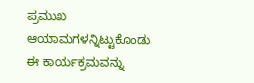ಪ್ರಮುಖ ಆಯಾಮಗಳನ್ನಿಟ್ಟುಕೊಂಡು ಈ ಕಾರ್ಯಕ್ರಮವನ್ನು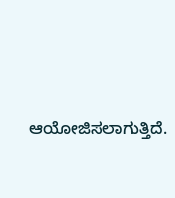ಆಯೋಜಿಸಲಾಗುತ್ತಿದೆ.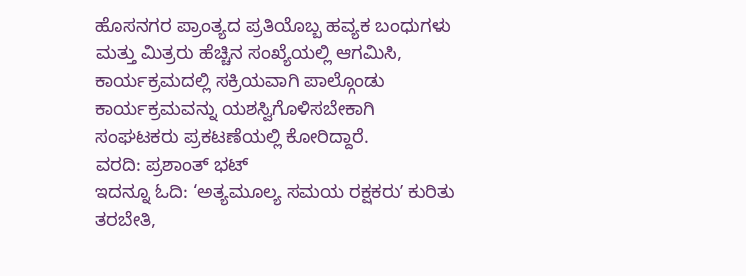ಹೊಸನಗರ ಪ್ರಾಂತ್ಯದ ಪ್ರತಿಯೊಬ್ಬ ಹವ್ಯಕ ಬಂಧುಗಳು ಮತ್ತು ಮಿತ್ರರು ಹೆಚ್ಚಿನ ಸಂಖ್ಯೆಯಲ್ಲಿ ಆಗಮಿಸಿ, ಕಾರ್ಯಕ್ರಮದಲ್ಲಿ ಸಕ್ರಿಯವಾಗಿ ಪಾಲ್ಗೊಂಡು ಕಾರ್ಯಕ್ರಮವನ್ನು ಯಶಸ್ವಿಗೊಳಿಸಬೇಕಾಗಿ ಸಂಘಟಕರು ಪ್ರಕಟಣೆಯಲ್ಲಿ ಕೋರಿದ್ದಾರೆ.
ವರದಿ: ಪ್ರಶಾಂತ್ ಭಟ್
ಇದನ್ನೂ ಓದಿ: ‘ಅತ್ಯಮೂಲ್ಯ ಸಮಯ ರಕ್ಷಕರುʼ ಕುರಿತು ತರಬೇತಿ,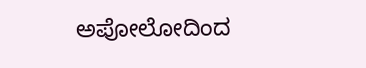ಅಪೋಲೋದಿಂದ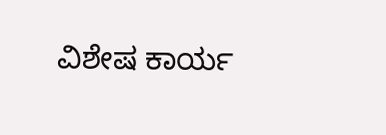ವಿಶೇಷ ಕಾರ್ಯ